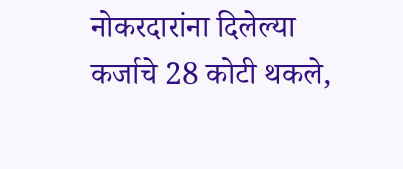नोकरदारांना दिलेल्या कर्जाचे 28 कोटी थकले,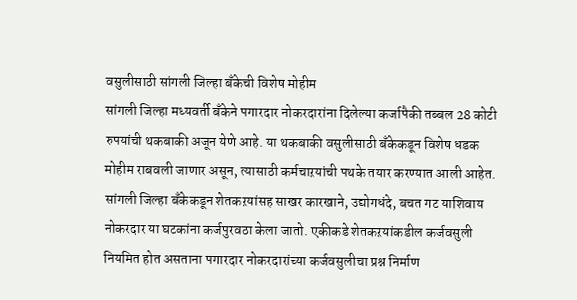वसुलीसाठी सांगली जिल्हा बँकेची विशेष मोहीम
सांगली जिल्हा मध्यवर्ती बँकेने पगारदार नोकरदारांना दिलेल्या कर्जापैकी तब्बल 28 कोटी रुपयांची थकबाकी अजून येणे आहे. या थकबाकी वसुलीसाठी बँकेकडून विशेष धडक मोहीम राबवली जाणार असून, त्यासाठी कर्मचाऱयांची पथके तयार करण्यात आली आहेत.
सांगली जिल्हा बँकेकडून शेतकऱयांसह साखर कारखाने, उद्योगधंदे, बचत गट याशिवाय नोकरदार या घटकांना कर्जपुरवठा केला जातो. एकीकडे शेतकऱयांकडील कर्जवसुली नियमित होत असताना पगारदार नोकरदारांच्या कर्जवसुलीचा प्रश्न निर्माण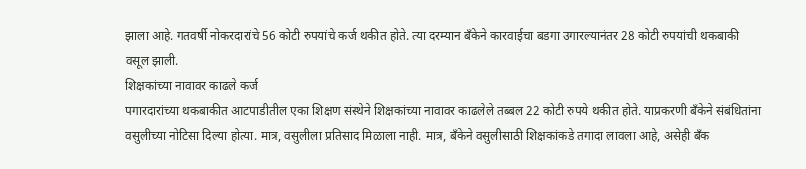झाला आहे. गतवर्षी नोकरदारांचे 56 कोटी रुपयांचे कर्ज थकीत होते. त्या दरम्यान बँकेने कारवाईचा बडगा उगारल्यानंतर 28 कोटी रुपयांची थकबाकी वसूल झाली.
शिक्षकांच्या नावावर काढले कर्ज
पगारदारांच्या थकबाकीत आटपाडीतील एका शिक्षण संस्थेने शिक्षकांच्या नावावर काढलेले तब्बल 22 कोटी रुपये थकीत होते. याप्रकरणी बँकेने संबंधितांना वसुलीच्या नोटिसा दिल्या होत्या. मात्र, वसुलीला प्रतिसाद मिळाला नाही. मात्र, बँकेने वसुलीसाठी शिक्षकांकडे तगादा लावला आहे, असेही बँक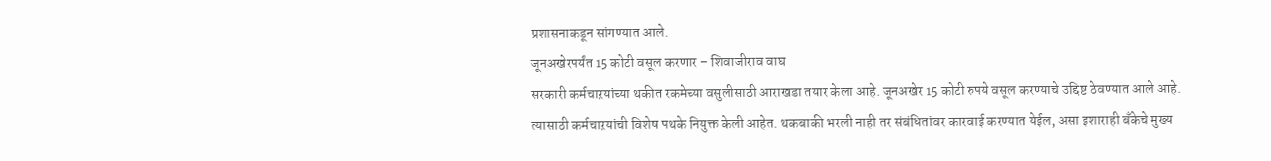प्रशासनाकडून सांगण्यात आले.
जूनअखेरपर्यंत 15 कोटी वसूल करणार – शिवाजीराव वाघ
सरकारी कर्मचाऱयांच्या थकीत रकमेच्या वसुलीसाठी आराखडा तयार केला आहे. जूनअखेर 15 कोटी रुपये वसूल करण्याचे उद्दिष्ट ठेवण्यात आले आहे. त्यासाठी कर्मचाऱयांची विशेष पथके नियुक्त केली आहेत. थकबाकी भरली नाही तर संबंधितांवर कारवाई करण्यात येईल, असा इशाराही बँकेचे मुख्य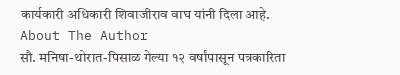कार्यकारी अधिकारी शिवाजीराव वाघ यांनी दिला आहे.
About The Author
सौ. मनिषा-थोरात-पिसाळ गेल्या १२ वर्षांपासून पत्रकारिता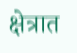क्षेत्रात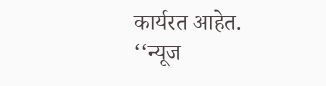कार्यरत आहेत. ‘‘न्यूज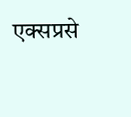एक्सप्रसे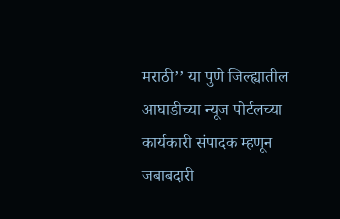मराठी’’ या पुणे जिल्ह्यातील आघाडीच्या न्यूज पोर्टलच्या कार्यकारी संपादक म्हणून जबाबदारी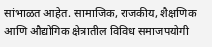सांभाळत आहेत. सामाजिक, राजकीय, शैक्षणिक आणि औद्योगिक क्षेत्रातील विविध समाजपयोगी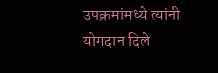उपक्रमांमध्ये त्यांनी योगदान दिले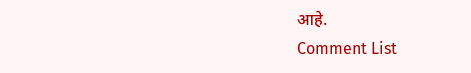आहे.
Comment List